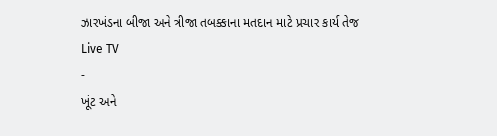ઝારખંડના બીજા અને ત્રીજા તબક્કાના મતદાન માટે પ્રચાર કાર્ય તેજ
Live TV
-
ખૂંટ અને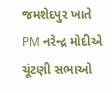જમશેદપુર ખાતે PM નરેન્દ્ર મોદીએ ચૂંટણી સભાઓ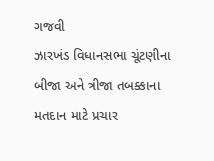ગજવી
ઝારખંડ વિધાનસભા ચૂંટણીના બીજા અને ત્રીજા તબક્કાના મતદાન માટે પ્રચાર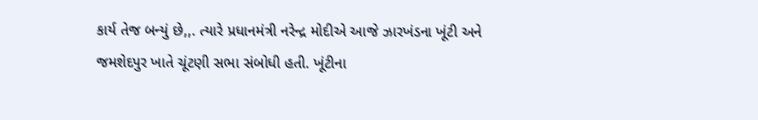કાર્ય તેજ બન્યું છે,,. ત્યારે પ્રધાનમંત્રી નરેન્દ્ર મોદીએ આજે ઝારખંડના ખૂંટી અને જમશેદપુર ખાતે ચૂંટણી સભા સંબોધી હતી. ખૂંટીના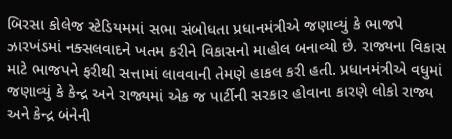બિરસા કોલેજ સ્ટેડિયમમાં સભા સંબોધતા પ્રધાનમંત્રીએ જણાવ્યું કે ભાજપે ઝારખંડમાં નક્સલવાદને ખતમ કરીને વિકાસનો માહોલ બનાવ્યો છે. રાજ્યના વિકાસ માટે ભાજપને ફરીથી સત્તામાં લાવવાની તેમણે હાકલ કરી હતી. પ્રધાનમંત્રીએ વધુમાં જણાવ્યું કે કેન્દ્ર અને રાજ્યમાં એક જ પાર્ટીની સરકાર હોવાના કારણે લોકો રાજ્ય અને કેન્દ્ર બંનેની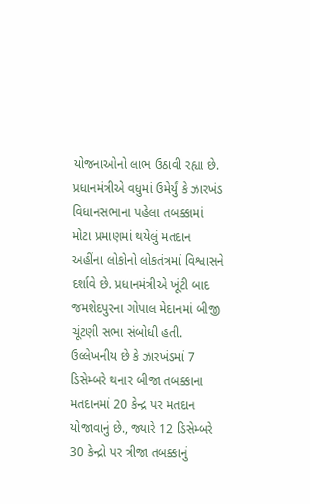યોજનાઓનો લાભ ઉઠાવી રહ્યા છે. પ્રધાનમંત્રીએ વધુમાં ઉમેર્યું કે ઝારખંડ વિધાનસભાના પહેલા તબક્કામાં મોટા પ્રમાણમાં થયેલું મતદાન અહીંના લોકોનો લોકતંત્રમાં વિશ્વાસને દર્શાવે છે. પ્રધાનમંત્રીએ ખૂંટી બાદ જમશેદપુરના ગોપાલ મેદાનમાં બીજી ચૂંટણી સભા સંબોધી હતી. ઉલ્લેખનીય છે કે ઝારખંડમાં 7 ડિસેમ્બરે થનાર બીજા તબક્કાના મતદાનમાં 20 કેન્દ્ર પર મતદાન યોજાવાનું છે., જ્યારે 12 ડિસેમ્બરે 30 કેન્દ્રો પર ત્રીજા તબક્કાનું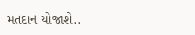મતદાન યોજાશે..